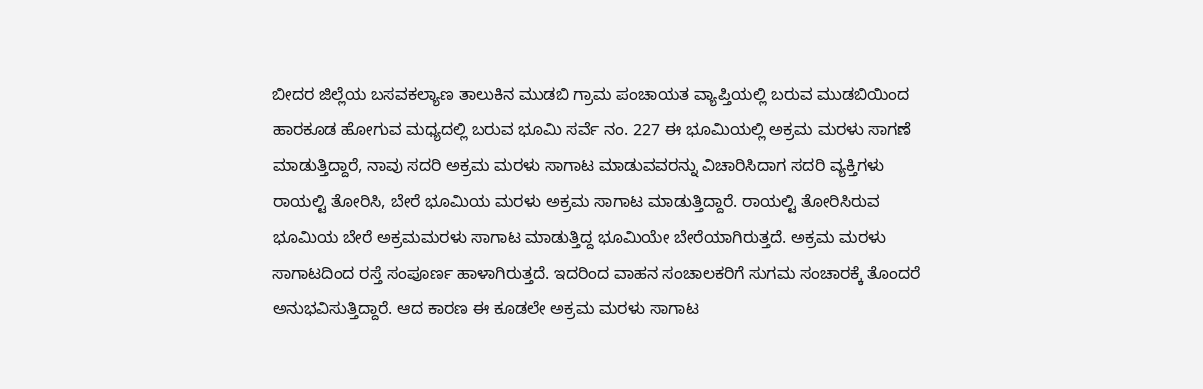ಬೀದರ ಜಿಲ್ಲೆಯ ಬಸವಕಲ್ಯಾಣ ತಾಲುಕಿನ ಮುಡಬಿ ಗ್ರಾಮ ಪಂಚಾಯತ ವ್ಯಾಪ್ತಿಯಲ್ಲಿ ಬರುವ ಮುಡಬಿಯಿಂದ ಹಾರಕೂಡ ಹೋಗುವ ಮಧ್ಯದಲ್ಲಿ ಬರುವ ಭೂಮಿ ಸರ್ವೆ ನಂ. 227 ಈ ಭೂಮಿಯಲ್ಲಿ ಅಕ್ರಮ ಮರಳು ಸಾಗಣೆ ಮಾಡುತ್ತಿದ್ದಾರೆ, ನಾವು ಸದರಿ ಅಕ್ರಮ ಮರಳು ಸಾಗಾಟ ಮಾಡುವವರನ್ನು ವಿಚಾರಿಸಿದಾಗ ಸದರಿ ವ್ಯಕ್ತಿಗಳು ರಾಯಲ್ಟಿ ತೋರಿಸಿ, ಬೇರೆ ಭೂಮಿಯ ಮರಳು ಅಕ್ರಮ ಸಾಗಾಟ ಮಾಡುತ್ತಿದ್ದಾರೆ. ರಾಯಲ್ಟಿ ತೋರಿಸಿರುವ ಭೂಮಿಯ ಬೇರೆ ಅಕ್ರಮಮರಳು ಸಾಗಾಟ ಮಾಡುತ್ತಿದ್ದ ಭೂಮಿಯೇ ಬೇರೆಯಾಗಿರುತ್ತದೆ. ಅಕ್ರಮ ಮರಳು ಸಾಗಾಟದಿಂದ ರಸ್ತೆ ಸಂಪೂರ್ಣ ಹಾಳಾಗಿರುತ್ತದೆ. ಇದರಿಂದ ವಾಹನ ಸಂಚಾಲಕರಿಗೆ ಸುಗಮ ಸಂಚಾರಕ್ಕೆ ತೊಂದರೆ ಅನುಭವಿಸುತ್ತಿದ್ದಾರೆ. ಆದ ಕಾರಣ ಈ ಕೂಡಲೇ ಅಕ್ರಮ ಮರಳು ಸಾಗಾಟ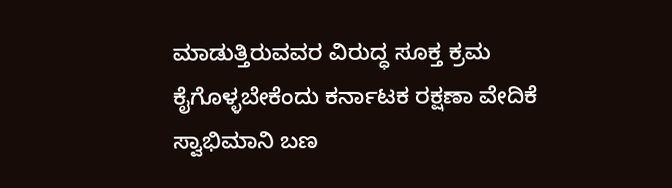ಮಾಡುತ್ತಿರುವವರ ವಿರುದ್ಧ ಸೂಕ್ತ ಕ್ರಮ ಕೈಗೊಳ್ಳಬೇಕೆಂದು ಕರ್ನಾಟಕ ರಕ್ಷಣಾ ವೇದಿಕೆ ಸ್ವಾಭಿಮಾನಿ ಬಣ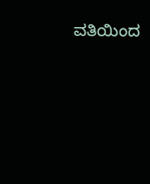ವತಿಯಿಂದ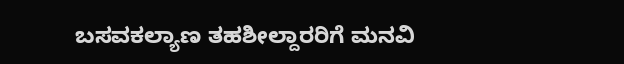ಬಸವಕಲ್ಯಾಣ ತಹಶೀಲ್ದಾರರಿಗೆ ಮನವಿ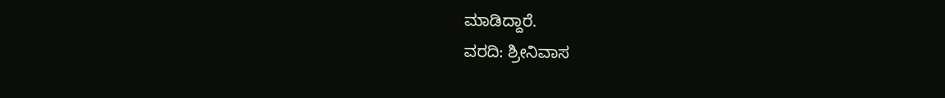ಮಾಡಿದ್ದಾರೆ.
ವರದಿ: ಶ್ರೀನಿವಾಸ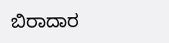ಬಿರಾದಾರ